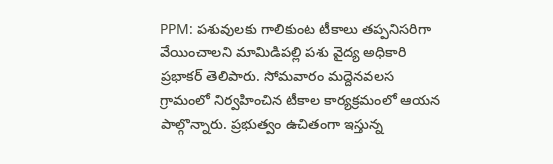PPM: పశువులకు గాలికుంట టీకాలు తప్పనిసరిగా వేయించాలని మామిడిపల్లి పశు వైద్య అధికారి ప్రభాకర్ తెలిపారు. సోమవారం మద్దెనవలస గ్రామంలో నిర్వహించిన టీకాల కార్యక్రమంలో ఆయన పాల్గొన్నారు. ప్రభుత్వం ఉచితంగా ఇస్తున్న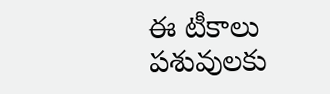ఈ టీకాలు పశువులకు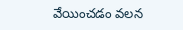వేయించడం వలన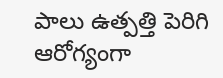పాలు ఉత్పత్తి పెరిగి ఆరోగ్యంగా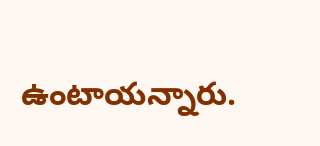ఉంటాయన్నారు.